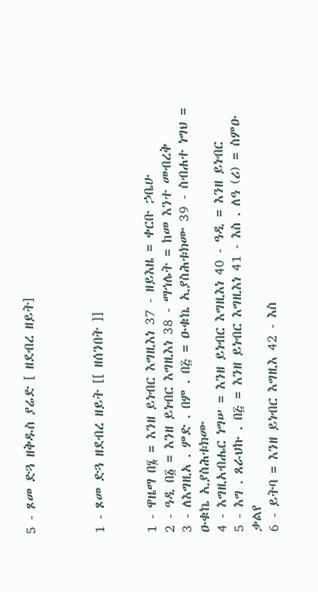5 - ጾመ ድጓ ዘቅዱስ ያሬድ [ ዘደብረ ዘይት]



1 - ጾመ ድጓ ዘደብረ ዘይት [[ ዘሰንበት ]]


1 - ዋዜማ በ፮ = እንዘ ይነብር እግዚእነ 37 - ዘይእዜ = ቀርቡ ኃቤሁ
2 - ዓዲ በ፩ = እንዘ ይነብር እግዚእነ 38 - ማኅሌት = ከመ እንተ መብረቅ
3 - ለእግዚአ . ምድ . በም . በ፭ = ዑቁኬ ኢያስሕቱክሙ 39 - ስብሐተ ነግህ = ዑቁኬ ኢያስሕቱክሙ
4 - እግዚአብሔር ነግሠ = እንዘ ይነብር እግዚእነ 40 - ዓዲ = እንዘ ይነብር
5 - እግ . ጸራህኩ . በ፭ = እንዘ ይነብር እግዚእነ 41 - እስ . ለዓ (ሪ) = ስምዑ ቃልየ
6 - ይትባ = እንዘ ይነብር እግዚእ 42 - እስ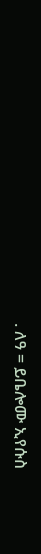. ለዓ = ይቤሎሙ ኢየሱስ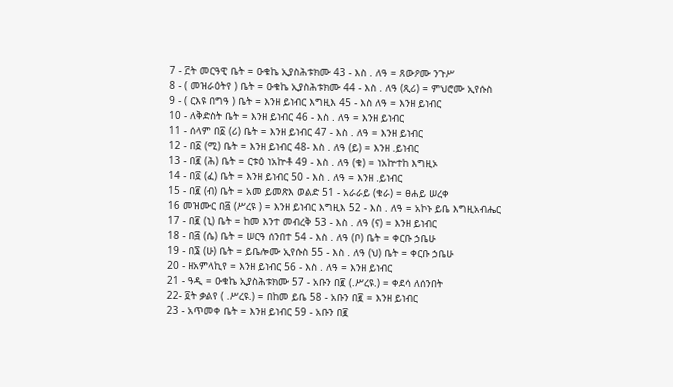7 - ፫ት መርዓዊ ቤት = ዑቁኬ ኢያስሕቱክሙ 43 - እስ . ለዓ = ጸውዖሙ ንጉሥ
8 - ( መዝራዕትየ ) ቤት = ዑቁኬ ኢያስሕቱክሙ 44 - እስ . ለዓ (ጺሪ) = ምህሮሙ ኢየሱስ
9 - ( ርእዩ በግዓ ) ቤት = እንዘ ይነብር እግዚእ 45 - እስ ለዓ = እንዘ ይነብር
10 - ለቅድስት ቤት = እንዘ ይነብር 46 - እስ . ለዓ = እንዘ ይነብር
11 - ሰላም በ፩ (ሪ) ቤት = እንዘ ይነብር 47 - እስ . ለዓ = እንዘ ይነብር
12 - በ፩ (ሚ) ቤት = እንዘ ይነብር 48- እስ . ለዓ (ይ) = እንዘ .ይነብር
13 - በ፪ (ሕ) ቤት = ርቱዕ ነአኵቶ 49 - እስ . ለዓ (ቁ) = ነአኵተከ እግዚኦ
14 - በ፬ (ፈ) ቤት = እንዘ ይነብር 50 - እስ . ለዓ = እንዘ .ይነብር
15 - በ፪ (ብ) ቤት = አመ ይመጽእ ወልድ 51 - አራራይ (ቁራ) = ፀሐይ ሠረቀ
16 መዝሙር በ፭ (ሥረዩ ) = እንዘ ይነብር እግዚእ 52 - እስ . ለዓ = አኮኑ ይቤ እግዚአብሔር
17 - በ፪ (ኒ) ቤት = ከመ እንተ መብረቅ 53 - እስ . ለዓ (ና) = እንዘ ይነብር
18 - በ፭ (ሴ) ቤት = ሠርዓ ሰንበተ 54 - እስ . ለዓ (ቦ) ቤት = ቀርቡ ኃቤሁ
19 - በ፮ (ሁ) ቤት = ይቤሎሙ ኢየሱስ 55 - እስ . ለዓ (ህ) ቤት = ቀርቡ ኃቤሁ
20 - ዘአምላኪየ = እንዘ ይነብር 56 - እስ . ለዓ = እንዘ ይነብር
21 - ዓዲ = ዑቁኬ ኢያስሕቱክሙ 57 - አቡን በ፪ (.ሥረዩ.) = ቀደሳ ለሰንበት
22- ፬ት ቃልየ ( .ሥረዩ.) = በከመ ይቤ 58 - አቡን በ፪ = እንዘ ይነብር
23 - አጥመቀ ቤት = እንዘ ይነብር 59 - አቡን በ፪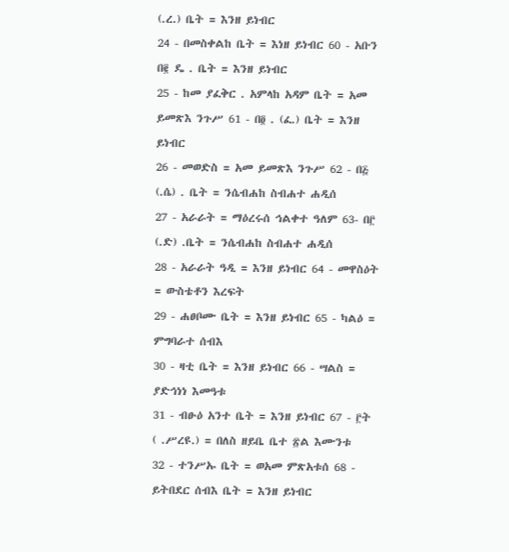(.ረ.) ቤት = እንዘ ይነብር
24 - በመስቀልከ ቤት = እነዘ ይነብር 60 - አቡን በ፪ ዴ . ቤት = እንዘ ይነብር
25 - ከመ ያፈቅር . አምላከ አዳም ቤት = አመ ይመጽእ ንጉሥ 61 - በ፬ . (ፈ.) ቤት = እንዘ ይነብር
26 - መወድስ = አመ ይመጽእ ንጉሥ 62 - በ፭ (.ሴ) . ቤት = ንሴብሐከ ስብሐተ ሐዲሰ
27 - አራራት = ማዕረሩሰ ኅልቀተ ዓለም 63- በ፫ (.ድ) .ቤት = ንሴብሐከ ስብሐተ ሐዲሰ
28 - አራራት ዓዲ = እንዘ ይነብር 64 - መዋስዕት = ውስቴቶን እረፍት
29 - ሐፀቦሙ ቤት = እንዘ ይነብር 65 - ካልዕ = ምግባራተ ሰብእ
30 - ዛቲ ቤት = እንዘ ይነብር 66 - ሣልስ = ያድኅነነ እመዓቱ
31 - ብፁዕ አንተ ቤት = እንዘ ይነብር 67 - ፫ት ( .ሥረዩ.) = በለስ ዘይቤ ቤተ ፳ል እሙንቱ
32 - ተንሥኡ ቤት = ወአመ ምጽአቱሰ 68 - ይትበደር ሰብእ ቤት = እንዘ ይነብር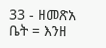33 - ዘመጽአ ቤት = እንዘ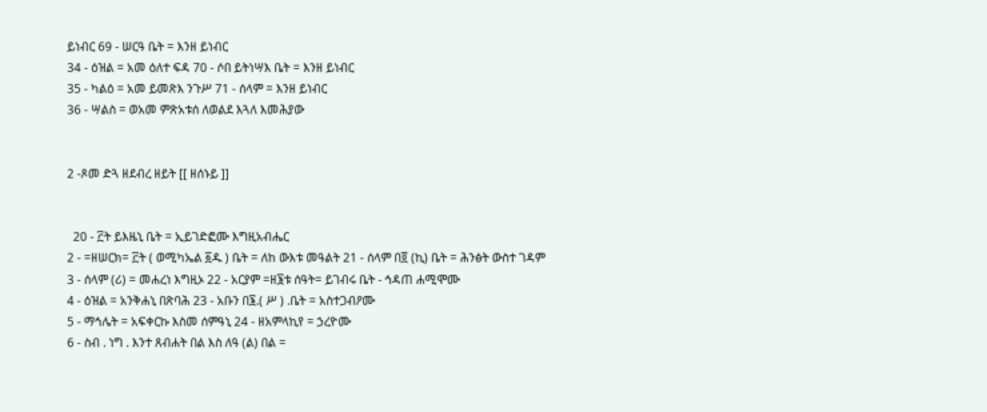ይነብር 69 - ሠርዓ ቤት = እንዘ ይነብር
34 - ዕዝል = አመ ዕለተ ፍዳ 70 - ሶበ ይትነሣእ ቤት = እንዘ ይነብር
35 - ካልዕ = አመ ይመጽእ ንጉሥ 71 - ሰላም = እንዘ ይነብር
36 - ሣልስ = ወአመ ምጽአቱሰ ለወልደ እጓለ እመሕያው


2 -ጾመ ድጓ ዘደብረ ዘይት [[ ዘሰኑይ ]]


  20 - ፫ት ይእዜኒ ቤት = ኢይገድፎሙ እግዚአብሔር
2 - =ዘሠርክ= ፫ት ( ወሚካኤል ፩ዱ ) ቤት = ለከ ውእቱ መዓልት 21 - ሰላም በ፬ (ኪ) ቤት = ሕንፅት ውስተ ገዳም
3 - ሰላም (ሪ) = መሐረነ እግዚኦ 22 - አርያም =ዘ፮ቱ ሰዓት= ይገብሩ ቤት - ኅዳጠ ሐሚሞሙ
4 - ዕዝል = አንቅሐኒ በጽባሕ 23 - አቡን በ፮.( ሥ ) .ቤት = አስተጋብዖሙ
5 - ማኅሌት = አፍቀርኩ እስመ ሰምዓኒ 24 - ዘአምላኪየ = ኃረዮሙ
6 - ስብ . ነግ . እንተ ጸብሐት በል እስ ለዓ (ል) በል =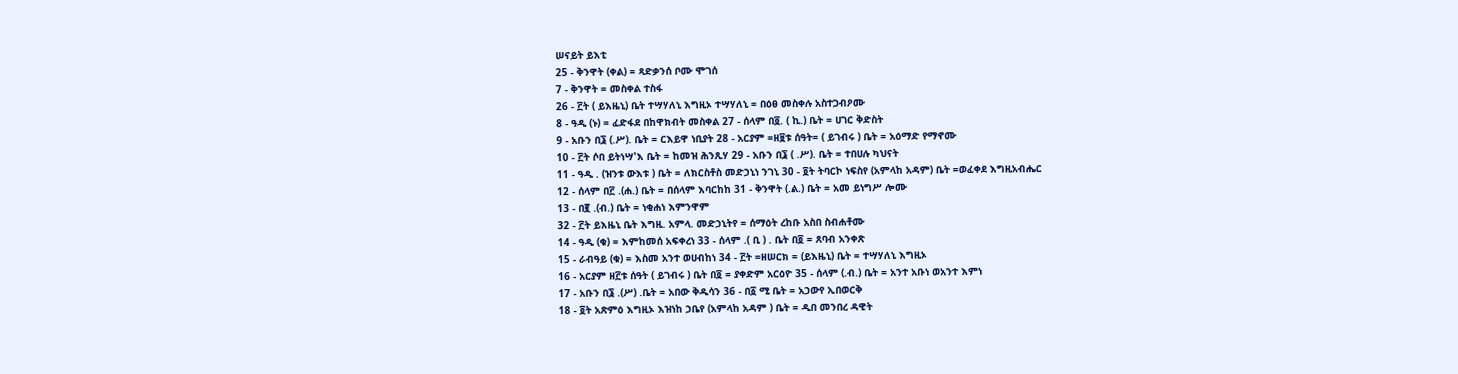ሠናይት ይእቲ
25 - ቅንዋት (ቀል) = ጻድቃንሰ ቦሙ ሞገሰ
7 - ቅንዋት = መስቀል ተስፋ
26 - ፫ት ( ይእዜኒ) ቤት ተሣሃለኒ እግዚኦ ተሣሃለኒ = በዕፀ መስቀሉ አስተጋብዖሙ
8 - ዓዲ (ኑ) = ፈድፋደ በከዋክብት መስቀል 27 - ሰላም በ፬. ( ኪ.) ቤት = ሀገር ቅድስት
9 - አቡን በ፮ (.ሥ). ቤት = ርእይዋ ነቢያት 28 - አርያም =ዘ፱ቱ ሰዓት= ( ይገብሩ ) ቤት = አዕማድ የማኖሙ
10 - ፫ት ሶበ ይትነሣ'እ ቤት = ከመዝ ሕንጺሃ 29 - አቡን በ፮ ( .ሥ). ቤት = ተበሀሉ ካህናት
11 - ዓዲ . (ዝንቱ ውእቱ ) ቤት = ለክርስቶስ መድኃኒነ ንገኒ 30 - ፬ት ትባርኮ ነፍስየ (አምላከ አዳም) ቤት =ወፈቀደ እግዚአብሔር
12 - ሰላም በ፫ .(ሐ.) ቤት = በሰላም እባርከከ 31 - ቅንዋት (.ል.) ቤት = አመ ይነግሥ ሎሙ
13 - በ፪ .(ብ.) ቤት = ነቂሐነ እምንዋም
32 - ፫ት ይእዜኒ ቤት እግዚ. አምላ. መድኃኒትየ = ሰማዕት ረከቡ አስበ ስብሐቶሙ
14 - ዓዲ (ቁ) = እምከመሰ አፍቀረነ 33 - ሰላም .( ቢ ) . ቤት በ፬ = ጸባብ አንቀጽ
15 - ራብዓይ (ቁ) = እስመ አንተ ወሀብከነ 34 - ፫ት =ዘሠርክ = (ይእዜኒ) ቤት = ተሣሃለኒ እግዚኦ
16 - አርያም ዘ፫ቱ ሰዓት ( ይገብሩ ) ቤት በ፬ = ያቀድም አርዕዮ 35 - ሰላም (.ብ.) ቤት = አንተ አቡነ ወአንተ እምነ
17 - አቡን በ፮ .(ሥ) .ቤት = አበው ቅዱሳን 36 - በ፩ ሚ ቤት = አኃውየ ኢበወርቅ
18 - ፬ት አጽምዕ እግዚኦ እዝነከ ኃቤየ (አምላከ አዳም ) ቤት = ዲበ መንበረ ዳዊት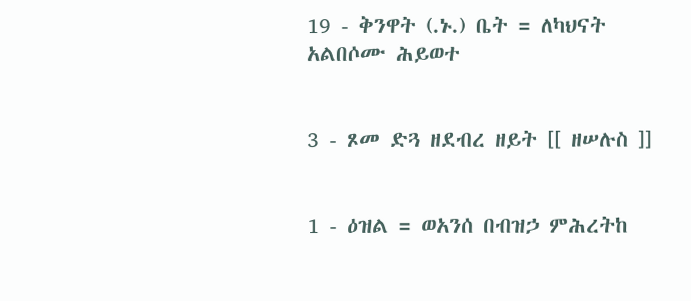19 - ቅንዋት (.ኑ.) ቤት = ለካህናት አልበሶሙ ሕይወተ


3 - ጾመ ድጓ ዘደብረ ዘይት [[ ዘሠሉስ ]]


1 - ዕዝል = ወአንሰ በብዝኃ ምሕረትከ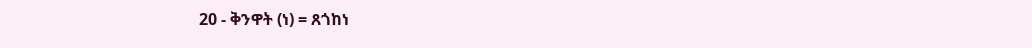20 - ቅንዋት (ነ) = ጸጎከነ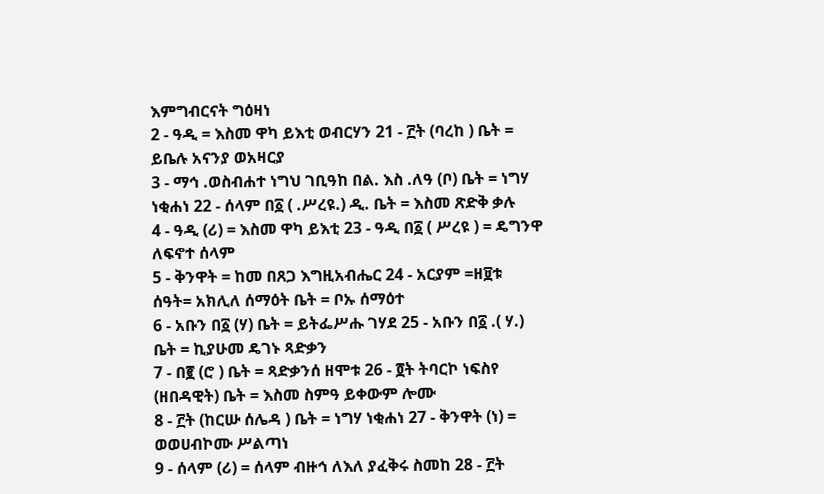እምግብርናት ግዕዛነ
2 - ዓዲ = እስመ ዋካ ይእቲ ወብርሃን 21 - ፫ት (ባረከ ) ቤት = ይቤሉ አናንያ ወአዛርያ
3 - ማኅ .ወስብሐተ ነግህ ገቢዓከ በል. እስ .ለዓ (ቦ) ቤት = ነግሃ ነቂሐነ 22 - ሰላም በ፩ ( .ሥረዩ.) ዲ. ቤት = እስመ ጽድቅ ቃሉ
4 - ዓዲ (ሪ) = እስመ ዋካ ይእቲ 23 - ዓዲ በ፩ ( ሥረዩ ) = ዴግንዋ ለፍኖተ ሰላም
5 - ቅንዋት = ከመ በጸጋ እግዚአብሔር 24 - አርያም =ዘ፱ቱ ሰዓት= አክሊለ ሰማዕት ቤት = ቦኡ ሰማዕተ
6 - አቡን በ፩ (ሃ) ቤት = ይትፌሥሑ ገሃደ 25 - አቡን በ፩ .( ሃ.) ቤት = ኪያሁመ ዴገኑ ጻድቃን
7 - በ፪ (ሮ ) ቤት = ጻድቃንሰ ዘሞቱ 26 - ፬ት ትባርኮ ነፍስየ (ዘበዳዊት) ቤት = እስመ ስምዓ ይቀውም ሎሙ
8 - ፫ት (ከርሡ ሰሌዳ ) ቤት = ነግሃ ነቂሐነ 27 - ቅንዋት (ነ) = ወወሀብኮሙ ሥልጣነ
9 - ሰላም (ሪ) = ሰላም ብዙኅ ለእለ ያፈቅሩ ስመከ 28 - ፫ት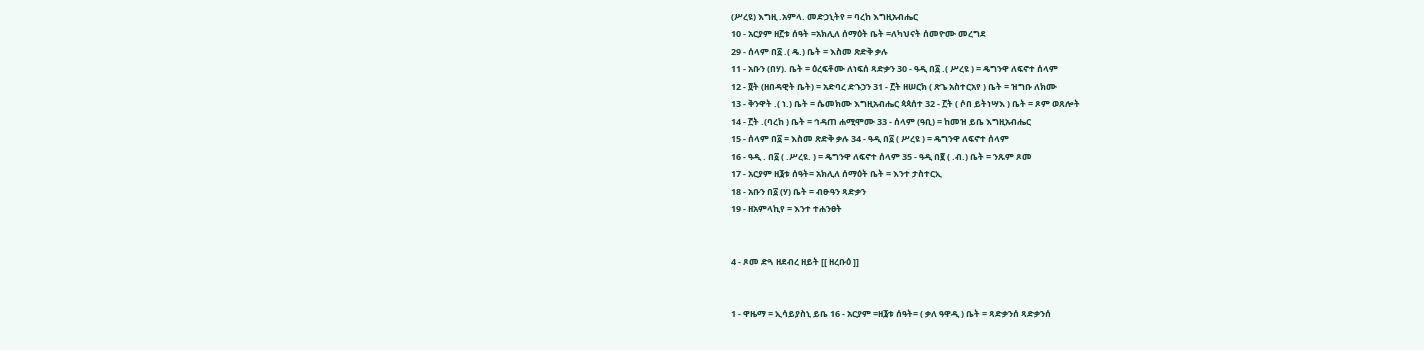(ሥረዩ) እግዚ .አምላ. መድኃኒትየ = ባረከ እግዚአብሔር
10 - አርያም ዘ፫ቱ ሰዓት =አክሊለ ሰማዕት ቤት =ለካህናት ሰመዮሙ መረግደ
29 - ሰላም በ፩ .( ዴ.) ቤት = እስመ ጽድቅ ቃሉ
11 - አቡን (በሃ). ቤት = ዕረፍቶሙ ለነፍሰ ጻድቃን 30 - ዓዲ በ፩ .( ሥረዩ ) = ዴግንዋ ለፍኖተ ሰላም
12 - ፬ት (ዘበዳዊት ቤት) = አድባረ ድኁኃን 31 - ፫ት ዘሠርክ ( ጽጌ አስተርአየ ) ቤት = ዝግቡ ለክሙ
13 - ቅንዋት .( ነ.) ቤት = ሴመክሙ እግዚአብሔር ጳጳሰተ 32 - ፫ት ( ሶበ ይትነሣእ ) ቤት = ጾም ወጸሎት
14 - ፫ት .(ባረከ ) ቤት = ኅዳጠ ሐሚሞሙ 33 - ሰላም (ዓቢ) = ከመዝ ይቤ እግዚአብሔር
15 - ሰላም በ፩ = እስመ ጽድቅ ቃሉ 34 - ዓዲ በ፩ ( ሥረዩ ) = ዴግንዋ ለፍኖተ ሰላም
16 - ዓዲ . በ፩ ( .ሥረዩ. ) = ዴግንዋ ለፍኖተ ሰላም 35 - ዓዲ በ፪ ( .ብ.) ቤት = ንጹም ጾመ
17 - አርያም ዘ፮ቱ ሰዓት= አክሊለ ሰማዕት ቤት = እንተ ታስተርኢ
18 - አቡን በ፩ (ሃ) ቤት = ብፁዓን ጻድቃን
19 - ዘአምላኪየ = እንተ ተሐንፀት


4 - ጾመ ድጓ ዘደብረ ዘይት [[ ዘረቡዕ ]]


1 - ዋዜማ = ኢሳይያስኒ ይቤ 16 - አርያም =ዘ፮ቱ ሰዓት= ( ቃለ ዓዋዲ ) ቤት = ጻድቃንሰ ጻድቃንሰ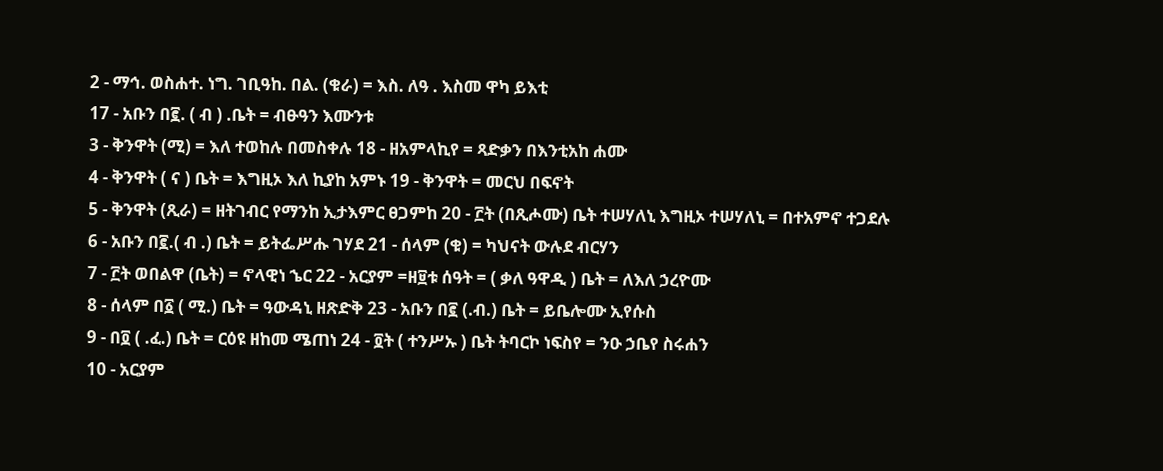2 - ማኅ. ወስሐተ. ነግ. ገቢዓከ. በል. (ቁራ) = እስ. ለዓ . እስመ ዋካ ይእቲ
17 - አቡን በ፪. ( ብ ) .ቤት = ብፁዓን እሙንቱ
3 - ቅንዋት (ሚ) = እለ ተወከሉ በመስቀሉ 18 - ዘአምላኪየ = ጻድቃን በእንቲአከ ሐሙ
4 - ቅንዋት ( ና ) ቤት = እግዚኦ እለ ኪያከ አምኑ 19 - ቅንዋት = መርህ በፍኖት
5 - ቅንዋት (ጺራ) = ዘትገብር የማንከ ኢታእምር ፀጋምከ 20 - ፫ት (በጺሖሙ) ቤት ተሠሃለኒ እግዚኦ ተሠሃለኒ = በተአምኖ ተጋደሉ
6 - አቡን በ፪.( ብ .) ቤት = ይትፌሥሑ ገሃደ 21 - ሰላም (ቁ) = ካህናት ውሉደ ብርሃን
7 - ፫ት ወበልዋ (ቤት) = ኖላዊነ ኄር 22 - አርያም =ዘ፱ቱ ሰዓት = ( ቃለ ዓዋዲ ) ቤት = ለእለ ኃረዮሙ
8 - ሰላም በ፩ ( ሚ.) ቤት = ዓውዳኒ ዘጽድቅ 23 - አቡን በ፪ (.ብ.) ቤት = ይቤሎሙ ኢየሱስ
9 - በ፬ ( .ፈ.) ቤት = ርዕዩ ዘከመ ሜጠነ 24 - ፬ት ( ተንሥኡ ) ቤት ትባርኮ ነፍስየ = ንዑ ኃቤየ ስሩሐን
10 - አርያም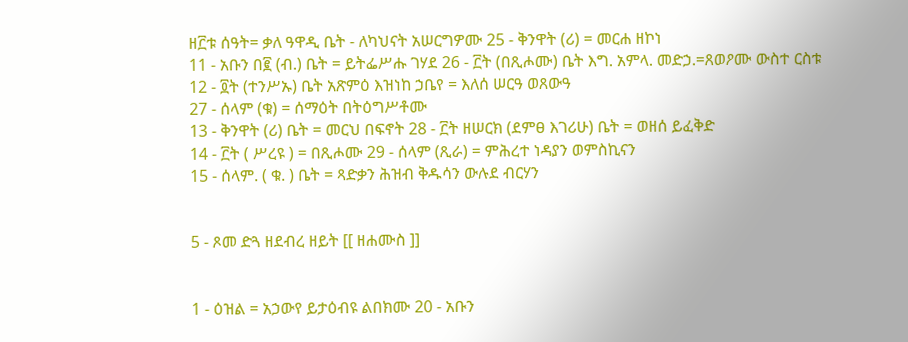ዘ፫ቱ ሰዓት= ቃለ ዓዋዲ ቤት - ለካህናት አሠርግዎሙ 25 - ቅንዋት (ሪ) = መርሐ ዘኮነ
11 - አቡን በ፪ (ብ.) ቤት = ይትፌሥሑ ገሃደ 26 - ፫ት (በጺሖሙ) ቤት እግ. አምላ. መድኃ.=ጸወዖሙ ውስተ ርስቱ
12 - ፬ት (ተንሥኡ) ቤት አጽምዕ እዝነከ ኃቤየ = እለሰ ሠርዓ ወጸውዓ
27 - ሰላም (ቁ) = ሰማዕት በትዕግሥቶሙ
13 - ቅንዋት (ሪ) ቤት = መርህ በፍኖት 28 - ፫ት ዘሠርክ (ደምፀ እገሪሁ) ቤት = ወዘሰ ይፈቅድ
14 - ፫ት ( ሥረዩ ) = በጺሖሙ 29 - ሰላም (ጺራ) = ምሕረተ ነዳያን ወምስኪናን
15 - ሰላም. ( ቁ. ) ቤት = ጻድቃን ሕዝብ ቅዱሳን ውሉደ ብርሃን


5 - ጾመ ድጓ ዘደብረ ዘይት [[ ዘሐሙስ ]]


1 - ዕዝል = አኃውየ ይታዕብዩ ልበክሙ 20 - አቡን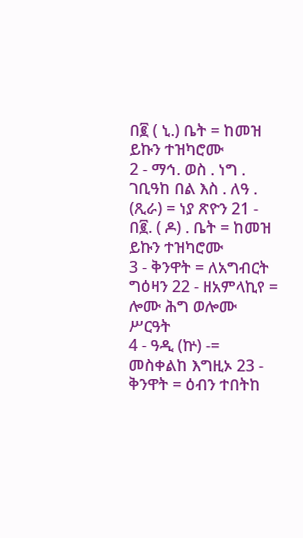በ፪ ( ኒ.) ቤት = ከመዝ ይኩን ተዝካሮሙ
2 - ማኅ. ወስ . ነግ . ገቢዓከ በል እስ . ለዓ . (ጺራ) = ነያ ጽዮን 21 - በ፪. ( ዶ) . ቤት = ከመዝ ይኩን ተዝካሮሙ
3 - ቅንዋት = ለአግብርት ግዕዛን 22 - ዘአምላኪየ = ሎሙ ሕግ ወሎሙ ሥርዓት
4 - ዓዲ (ኵ) -= መስቀልከ እግዚኦ 23 - ቅንዋት = ዕብን ተበትከ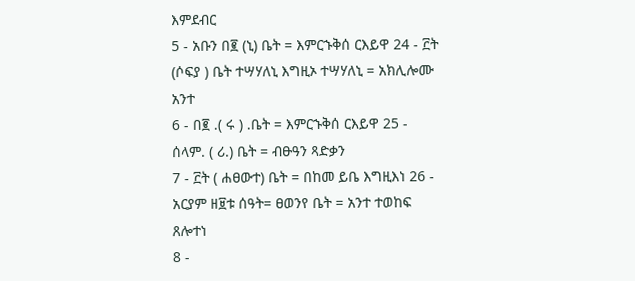እምደብር
5 - አቡን በ፪ (ኒ) ቤት = እምርኁቅሰ ርእይዋ 24 - ፫ት (ሶፍያ ) ቤት ተሣሃለኒ እግዚኦ ተሣሃለኒ = አክሊሎሙ አንተ
6 - በ፪ .( ሩ ) .ቤት = እምርኁቅሰ ርእይዋ 25 - ሰላም. ( ሪ.) ቤት = ብፁዓን ጻድቃን
7 - ፫ት ( ሐፀውተ) ቤት = በከመ ይቤ እግዚእነ 26 - አርያም ዘ፱ቱ ሰዓት= ፀወንየ ቤት = አንተ ተወከፍ ጸሎተነ
8 -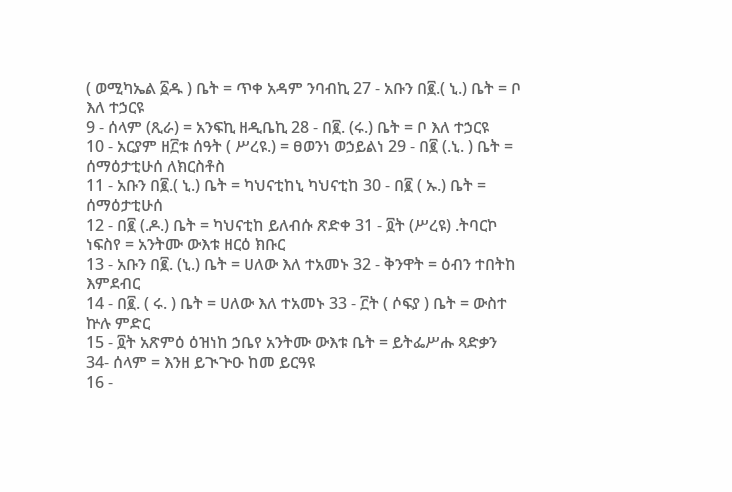( ወሚካኤል ፩ዱ ) ቤት = ጥቀ አዳም ንባብኪ 27 - አቡን በ፪.( ኒ.) ቤት = ቦ እለ ተኃርዩ
9 - ሰላም (ጺራ) = አንፍኪ ዘዲቤኪ 28 - በ፪. (ሩ.) ቤት = ቦ እለ ተኃርዩ
10 - አርያም ዘ፫ቱ ሰዓት ( ሥረዩ.) = ፀወንነ ወኃይልነ 29 - በ፪ (.ኒ. ) ቤት = ሰማዕታቲሁሰ ለክርስቶስ
11 - አቡን በ፪.( ኒ.) ቤት = ካህናቲከኒ ካህናቲከ 30 - በ፪ ( ኡ.) ቤት = ሰማዕታቲሁሰ
12 - በ፪ (.ዶ.) ቤት = ካህናቲከ ይለብሱ ጽድቀ 31 - ፬ት (ሥረዩ) .ትባርኮ ነፍስየ = አንትሙ ውእቱ ዘርዕ ክቡር
13 - አቡን በ፪. (ኒ.) ቤት = ሀለው እለ ተአመኑ 32 - ቅንዋት = ዕብን ተበትከ እምደብር
14 - በ፪. ( ሩ. ) ቤት = ሀለው እለ ተአመኑ 33 - ፫ት ( ሶፍያ ) ቤት = ውስተ ኵሉ ምድር
15 - ፬ት አጽምዕ ዕዝነከ ኃቤየ አንትሙ ውእቱ ቤት = ይትፌሥሑ ጻድቃን
34- ሰላም = እንዘ ይጒጕዑ ከመ ይርዓዩ
16 -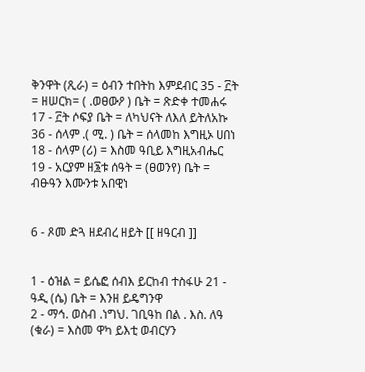ቅንዋት (ጺራ) = ዕብን ተበትከ እምደብር 35 - ፫ት = ዘሠርክ= ( .ወፀውዖ ) ቤት = ጽድቀ ተመሐሩ
17 - ፫ት ሶፍያ ቤት = ለካህናት ለእለ ይትለአኩ 36 - ሰላም .( ሚ. ) ቤት = ሰላመከ እግዚኦ ሀበነ
18 - ሰላም (ሪ) = እስመ ዓቢይ እግዚአብሔር
19 - አርያም ዘ፮ቱ ሰዓት = (ፀወንየ) ቤት = ብፁዓን እሙንቱ አበዊነ


6 - ጾመ ድጓ ዘደብረ ዘይት [[ ዘዓርብ ]]


1 - ዕዝል = ይሴፎ ሰብእ ይርከብ ተስፋሁ 21 - ዓዲ (ሴ) ቤት = እንዘ ይዴግንዋ
2 - ማኅ. ወስብ .ነግህ. ገቢዓከ በል . እስ. ለዓ (ቁራ) = እስመ ዋካ ይእቲ ወብርሃን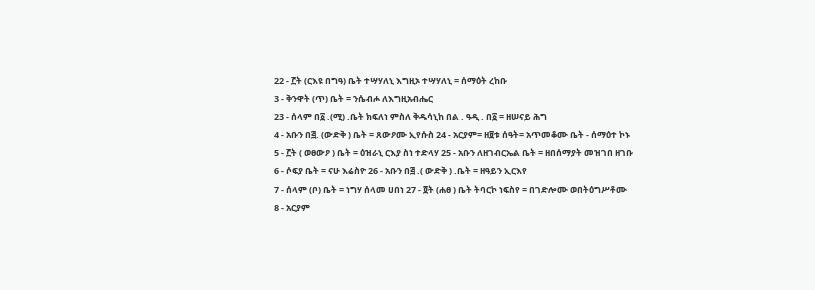22 - ፫ት (ርእዩ በግዓ) ቤት ተሣሃለኒ እግዚኦ ተሣሃለኒ = ሰማዕት ረከቡ
3 - ቅንዋት (ጥ) ቤት = ንሴብሖ ለእግዚአብሔር
23 - ሰላም በ፩ .(ሚ) .ቤት ክፍለነ ምስለ ቅዱሳኒከ በል . ዓዲ . በ፩ = ዘሠናይ ሕግ
4 - አቡን በ፭. (ውድቅ ) ቤት = ጸውዖሙ ኢየሱስ 24 - አርያም= ዘ፱ቱ ሰዓት= አጥመቆሙ ቤት - ሰማዕተ ኮኑ
5 - ፫ት ( ወፀውዖ ) ቤት = ዕዝራኒ ርእያ ስነ ተድላሃ 25 - አቡን ለዘገብርኤል ቤት = ዘበሰማያት መዝገበ ዘገቡ
6 - ሶፍያ ቤት = ናሁ እሬስዮ 26 - አቡን በ፭ .( ውድቅ ) .ቤት = ዘዓይን ኢርእየ
7 - ሰላም (ቦ) ቤት = ነግሃ ሰላመ ሀበነ 27 - ፬ት (ሐፀ ) ቤት ትባርኮ ነፍስየ = በገድሎሙ ወበትዕግሥቶሙ
8 - አርያም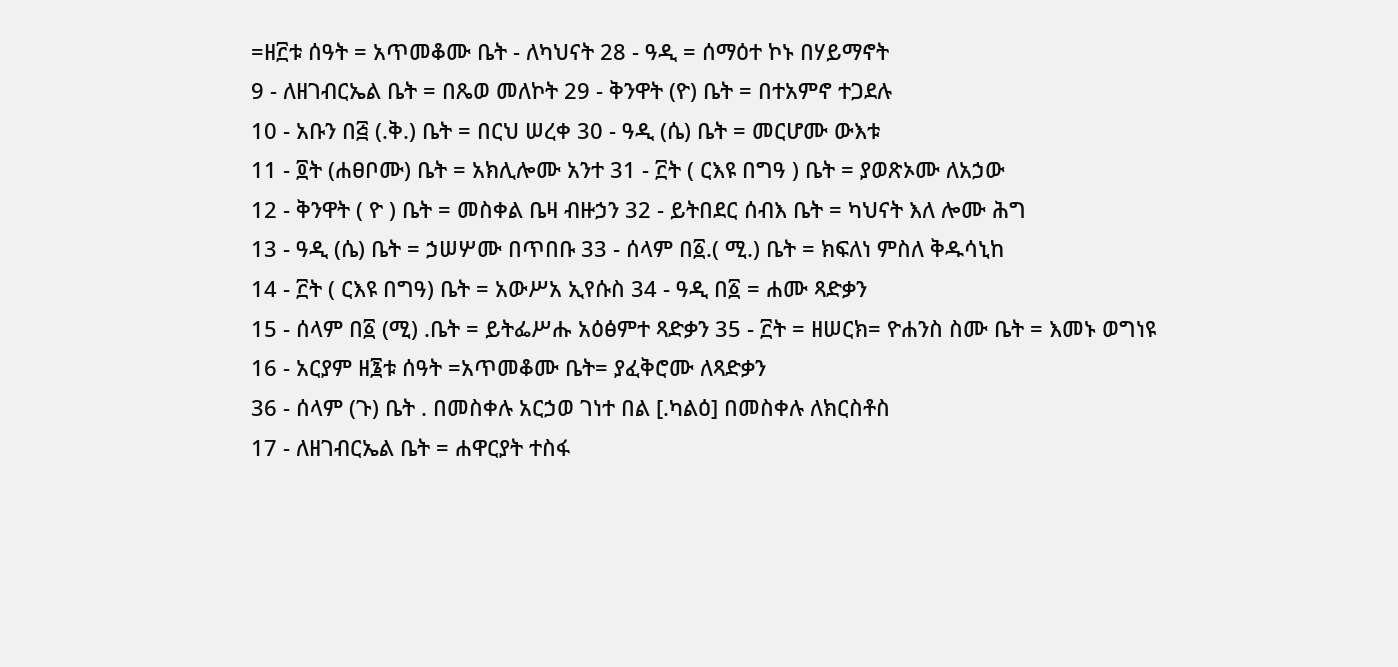=ዘ፫ቱ ሰዓት = አጥመቆሙ ቤት - ለካህናት 28 - ዓዲ = ሰማዕተ ኮኑ በሃይማኖት
9 - ለዘገብርኤል ቤት = በጼወ መለኮት 29 - ቅንዋት (ዮ) ቤት = በተአምኖ ተጋደሉ
10 - አቡን በ፭ (.ቅ.) ቤት = በርህ ሠረቀ 30 - ዓዲ (ሴ) ቤት = መርሆሙ ውእቱ
11 - ፬ት (ሐፀቦሙ) ቤት = አክሊሎሙ አንተ 31 - ፫ት ( ርእዩ በግዓ ) ቤት = ያወጽኦሙ ለአኃው
12 - ቅንዋት ( ዮ ) ቤት = መስቀል ቤዛ ብዙኃን 32 - ይትበደር ሰብእ ቤት = ካህናት እለ ሎሙ ሕግ
13 - ዓዲ (ሴ) ቤት = ኃሠሦሙ በጥበቡ 33 - ሰላም በ፩.( ሚ.) ቤት = ክፍለነ ምስለ ቅዱሳኒከ
14 - ፫ት ( ርእዩ በግዓ) ቤት = አውሥአ ኢየሱስ 34 - ዓዲ በ፩ = ሐሙ ጻድቃን
15 - ሰላም በ፩ (ሚ) .ቤት = ይትፌሥሑ አዕፅምተ ጻድቃን 35 - ፫ት = ዘሠርክ= ዮሐንስ ስሙ ቤት = እመኑ ወግነዩ
16 - አርያም ዘ፮ቱ ሰዓት =አጥመቆሙ ቤት= ያፈቅሮሙ ለጻድቃን
36 - ሰላም (ጉ) ቤት . በመስቀሉ አርኃወ ገነተ በል [.ካልዕ] በመስቀሉ ለክርስቶስ
17 - ለዘገብርኤል ቤት = ሐዋርያት ተስፋ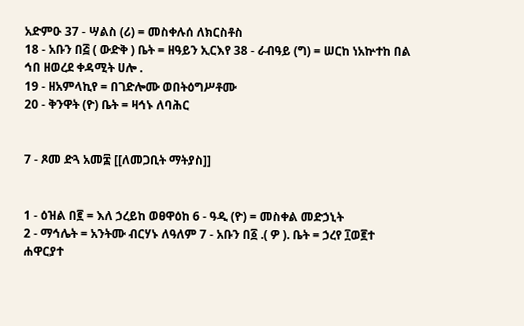አድምዑ 37 - ሣልስ (ሪ) = መስቀሉሰ ለክርስቶስ
18 - አቡን በ፭ ( ውድቅ ) ቤት = ዘዓይን ኢርእየ 38 - ራብዓይ (ግ) = ሠርከ ነአኵተከ በል ኅበ ዘወረደ ቀዳሚት ሀሎ .
19 - ዘአምላኪየ = በገድሎሙ ወበትዕግሥቶሙ
20 - ቅንዋት (ዮ) ቤት = ዛኅኑ ለባሕር


7 - ጾመ ድጓ አመ፰ [[ለመጋቢት ማትያስ]]


1 - ዕዝል በ፪ = እለ ኃረይከ ወፀዋዕከ 6 - ዓዲ (ዮ) = መስቀል መድኃኒት
2 - ማኅሌት = አንትሙ ብርሃኑ ለዓለም 7 - አቡን በ፩ .( ዎ ). ቤት = ኃረየ ፲ወ፪ተ ሐዋርያተ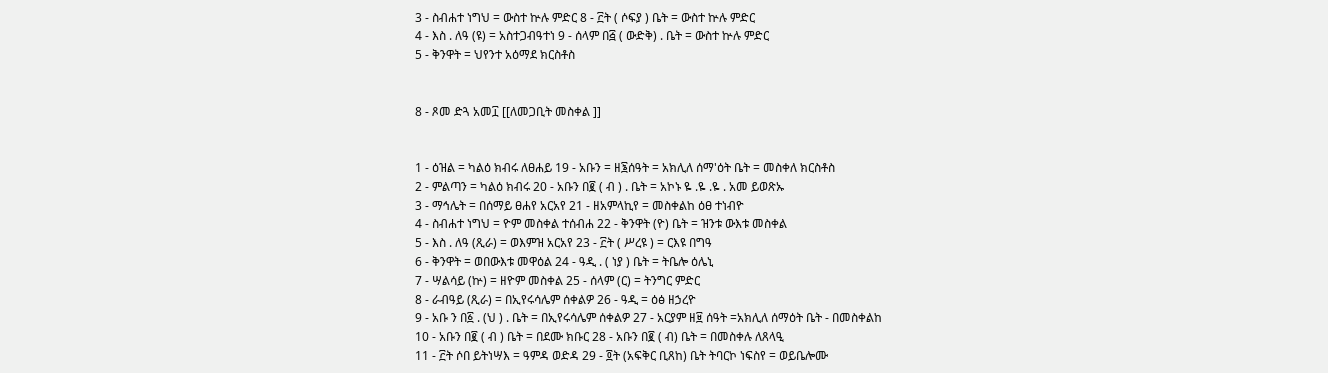3 - ስብሐተ ነግህ = ውስተ ኵሉ ምድር 8 - ፫ት ( ሶፍያ ) ቤት = ውስተ ኵሉ ምድር
4 - እስ . ለዓ (ዩ) = አስተጋብዓተነ 9 - ሰላም በ፭ ( ውድቅ) . ቤት = ውስተ ኵሉ ምድር
5 - ቅንዋት = ህየንተ አዕማደ ክርስቶስ


8 - ጾመ ድጓ አመ፲ [[ለመጋቢት መስቀል ]]


1 - ዕዝል = ካልዕ ክብሩ ለፀሐይ 19 - አቡን = ዘ፮ሰዓት = አክሊለ ሰማ'ዕት ቤት = መስቀለ ክርስቶስ
2 - ምልጣን = ካልዕ ክብሩ 20 - አቡን በ፪ ( ብ ) . ቤት = አኮኑ ዬ .ዬ .ዬ . አመ ይወጽኡ
3 - ማኅሌት = በሰማይ ፀሐየ አርአየ 21 - ዘአምላኪየ = መስቀልከ ዕፀ ተነብዮ
4 - ስብሐተ ነግህ = ዮም መስቀል ተሰብሐ 22 - ቅንዋት (ዮ) ቤት = ዝንቱ ውእቱ መስቀል
5 - እስ . ለዓ (ጺራ) = ወእምዝ አርአየ 23 - ፫ት ( ሥረዩ ) = ርእዩ በግዓ
6 - ቅንዋት = ወበውእቱ መዋዕል 24 - ዓዲ . ( ነያ ) ቤት = ትቤሎ ዕሌኒ
7 - ሣልሳይ (ኵ) = ዘዮም መስቀል 25 - ሰላም (ር) = ትንግር ምድር
8 - ራብዓይ (ጺራ) = በኢየሩሳሌም ሰቀልዎ 26 - ዓዲ = ዕፅ ዘኃረዮ
9 - አቡ ን በ፩ . (ህ ) . ቤት = በኢየሩሳሌም ሰቀልዎ 27 - አርያም ዘ፱ ሰዓት =አክሊለ ሰማዕት ቤት - በመስቀልከ
10 - አቡን በ፪ ( ብ ) ቤት = በደሙ ክቡር 28 - አቡን በ፪ ( ብ) ቤት = በመስቀሉ ለጸላዒ
11 - ፫ት ሶበ ይትነሣእ = ዓምዳ ወድዳ 29 - ፬ት (አፍቅር ቢጸከ) ቤት ትባርኮ ነፍስየ = ወይቤሎሙ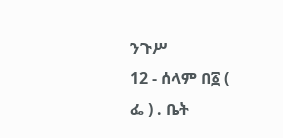ንጉሥ
12 - ሰላም በ፩ ( ፌ ) . ቤት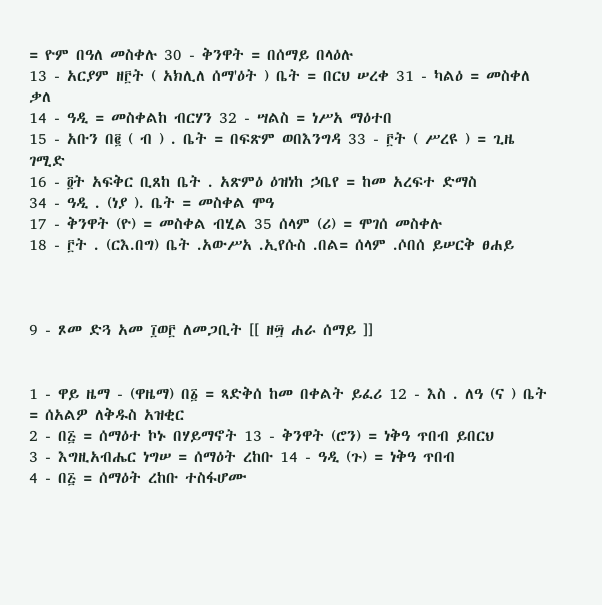= ዮም በዓለ መስቀሉ 30 - ቅንዋት = በሰማይ በላዕሉ
13 - አርያም ዘ፫ት ( አክሊለ ሰማ'ዕት ) ቤት = በርህ ሠረቀ 31 - ካልዕ = መስቀለ ቃለ
14 - ዓዲ = መስቀልከ ብርሃን 32 - ሣልስ = ነሥአ ማዕተበ
15 - አቡን በ፪ ( ብ ) . ቤት = በፍጽም ወበእንግዳ 33 - ፫ት ( ሥረዩ ) = ጊዜ ገሚድ
16 - ፬ት አፍቅር ቢጸከ ቤት . አጽምዕ ዕዝነከ ኃቤየ = ከመ አረፍተ ድማስ
34 - ዓዲ . (ነያ ). ቤት = መስቀል ሞዓ
17 - ቅንዋት (ዮ) = መስቀል ብሂል 35 ሰላም (ሪ) = ሞገሰ መስቀሉ
18 - ፫ት . (ርእ.በግ) ቤት .አውሥአ .ኢየሱስ .በል= ሰላም .ሶበሰ ይሠርቅ ፀሐይ



9 - ጾመ ድጓ አመ ፲ወ፫ ለመጋቢት [[ ዘ፵ ሐራ ሰማይ ]]


1 - ዋይ ዜማ - (ዋዜማ) በ፩ = ጻድቅሰ ከመ በቀልት ይፈሪ 12 - እስ . ለዓ (ና ) ቤት = ሰአልዎ ለቅዱስ አዝቂር
2 - በ፭ = ሰማዕተ ኮኑ በሃይማኖት 13 - ቅንዋት (ሮን) = ነቅዓ ጥበብ ይበርህ
3 - እግዚአብሔር ነግሠ = ሰማዕት ረከቡ 14 - ዓዲ (ጉ) = ነቅዓ ጥበብ
4 - በ፭ = ሰማዕት ረከቡ ተስፋሆሙ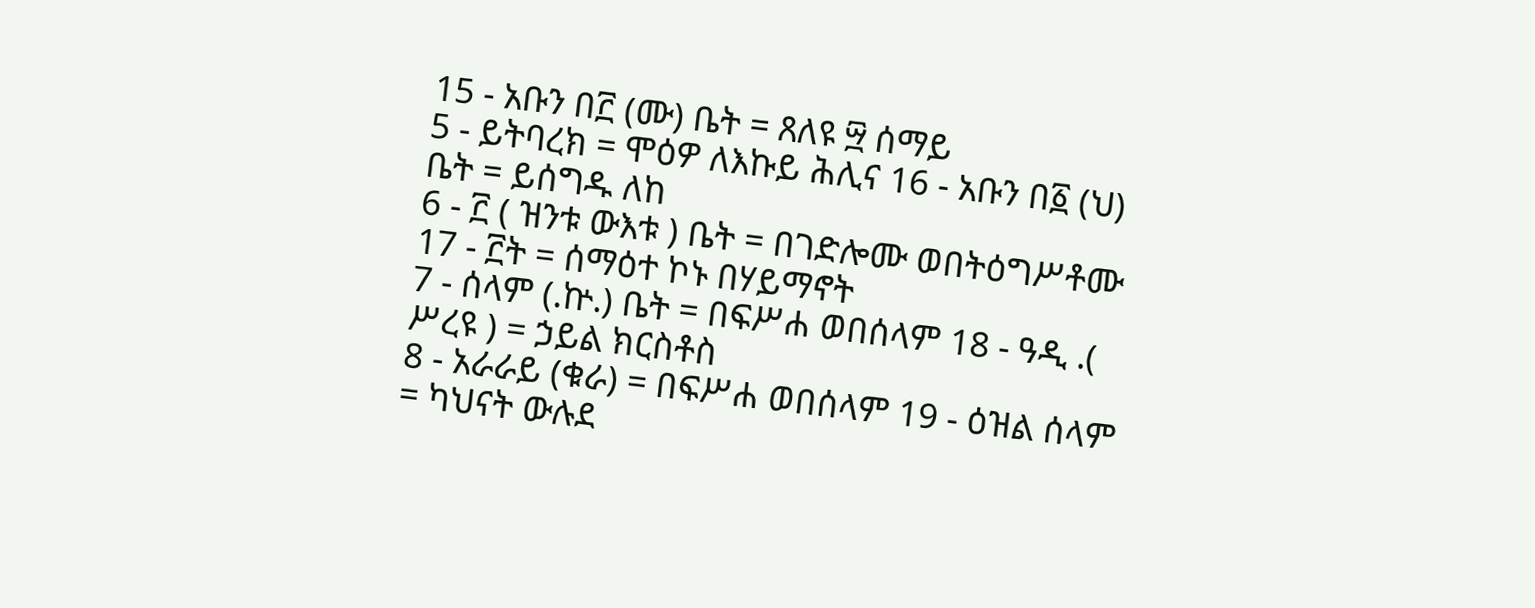15 - አቡን በ፫ (ሙ) ቤት = ጸለዩ ፵ ሰማይ
5 - ይትባረክ = ሞዕዎ ለእኩይ ሕሊና 16 - አቡን በ፩ (ህ) ቤት = ይሰግዱ ለከ
6 - ፫ ( ዝንቱ ውእቱ ) ቤት = በገድሎሙ ወበትዕግሥቶሙ 17 - ፫ት = ሰማዕተ ኮኑ በሃይማኖት
7 - ሰላም (.ኵ.) ቤት = በፍሥሐ ወበሰላም 18 - ዓዲ .( ሥረዩ ) = ኃይል ክርስቶስ
8 - አራራይ (ቁራ) = በፍሥሐ ወበሰላም 19 - ዕዝል ሰላም = ካህናት ውሉደ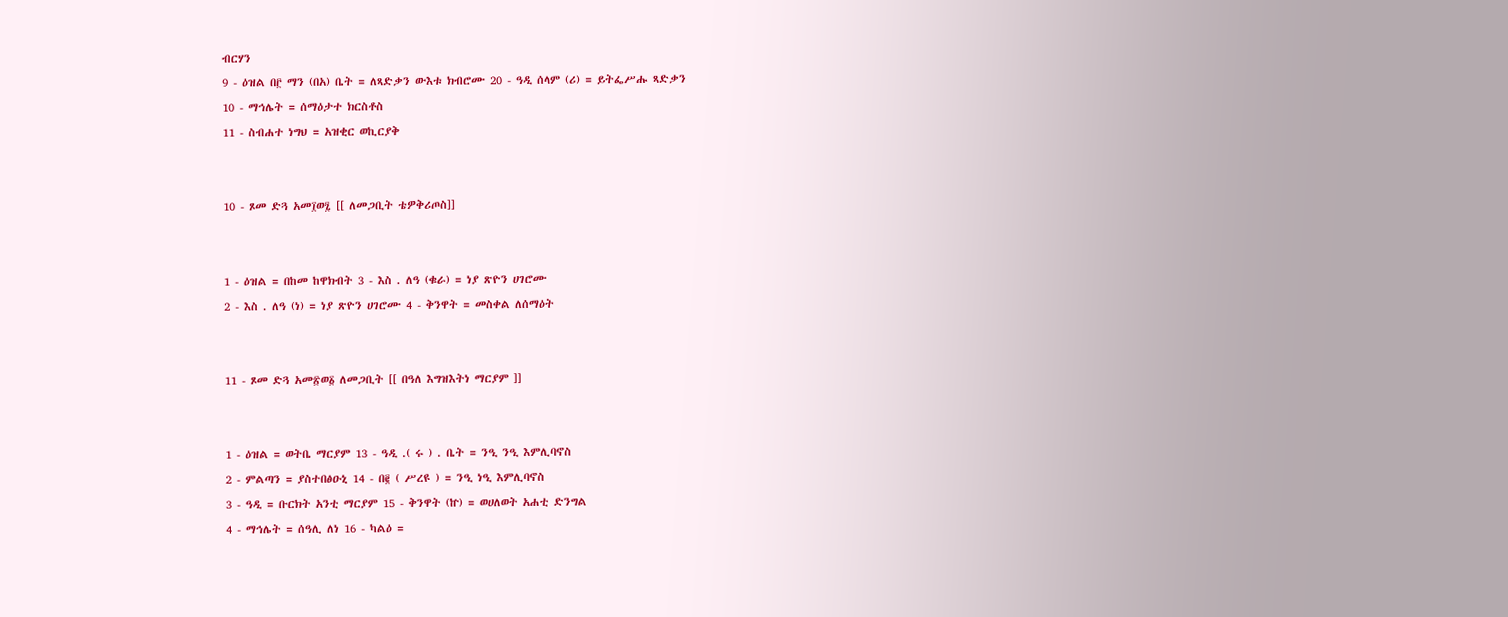ብርሃን
9 - ዕዝል በ፫ ማን (በአ) ቤት = ለጻድቃን ውእቱ ክብሮሙ 20 - ዓዲ ሰላም (ሪ) = ይትፌሥሑ ጻድቃን
10 - ማኅሌት = ሰማዕታተ ክርስቶስ
11 - ስብሐተ ነግህ = አዝቂር ወኪርያቅ


10 - ጾመ ድጓ አመ፲ወ፯ [[ ለመጋቢት ቴዎቅሪጦስ]]


1 - ዕዝል = በከመ ከዋክብት 3 - እስ . ለዓ (ቁራ) = ነያ ጽዮን ሀገሮሙ
2 - እስ . ለዓ (ነ) = ነያ ጽዮን ሀገሮሙ 4 - ቅንዋት = መስቀል ለሰማዕት


11 - ጾመ ድጓ አመ፳ወ፩ ለመጋቢት [[ በዓለ እግዝእትነ ማርያም ]]


1 - ዕዝል = ወትቤ ማርያም 13 - ዓዲ .( ሩ ) . ቤት = ንዒ ንዒ እምሊባኖስ
2 - ምልጣን = ያስተበፅዑኒ 14 - በ፪ ( ሥረዩ ) = ንዒ ነዒ እምሊባኖስ
3 - ዓዲ = ቡርክት አንቲ ማርያም 15 - ቅንዋት (ኵ) = ወሀለወት አሐቲ ድንግል
4 - ማኅሌት = ሰዓሊ ለነ 16 - ካልዕ =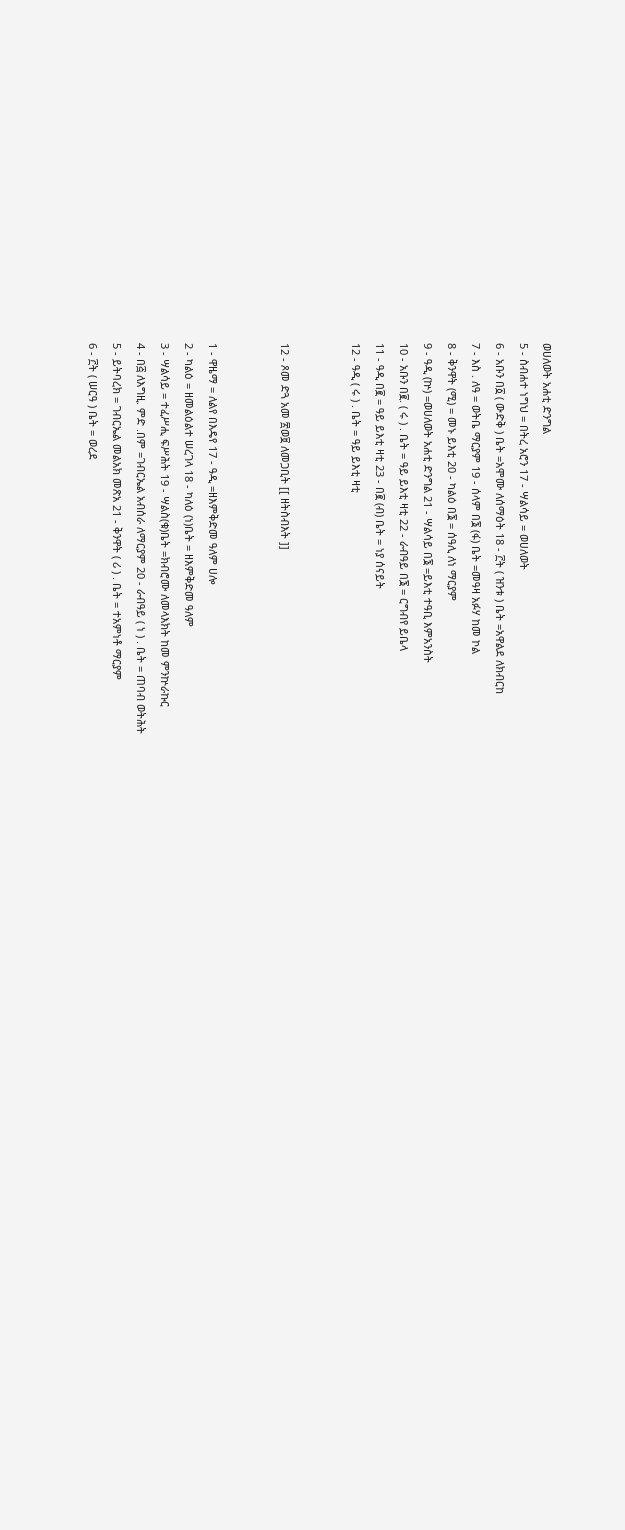ወሀለወት አሐቲ ድንግል
5 - ስብሐተ ነግህ = በትረ አሮን 17 - ሣልሳይ = ወሀለወት
6 - አቡን በ፩ ( ውድቅ ) ቤት =አሞሙ ለሰማዕት 18 - ፫ት ( ዝንቱ ) ቤት =አዋልደ ለክብርከ
7 - እስ . ለዓ = ወትቤ ማርያም 19 - ሰላም በ፮ (ፋ) ቤት =መዓዛ አፉሃ ከመ ኮል
8 - ቅንዋት (ሚ) = መኑ ይእቲ 20 - ካልዕ በ፮ = ሰዓሊ ለነ ማርያም
9 - ዓዲ (ኵ) =ወሀለወት አሐቲ ድንግል 21 - ሣልሳይ በ፮ =ይእቲ ተዓቢ እምአንስት
10 - አቡን በ፪. ( ሩ ) . ቤት = ዓይ ይእቲ ዛቲ 22 - ራብዓይ በ፮ = ርግብየ ይቤላ
11 - ዓዲ በ፪ = ዓይ ይእቲ ዛቲ 23 - በ፪ (ብ) ቤት = ነያ ሰናይት
12 - ዓዲ ( ሩ ) . ቤት = ዓይ ይእቲ ዛቲ


12 - ጾመ ድጓ አመ ፳ወ፱ ለመጋቢት [[ ዘትስብእት ]]


1 - ዋዜማ = ለልየ በእዴየ 17 - ዓዲ =ዘእምቅድመ ዓለም ሀሎ
2 - ካልዕ = ዘመልዕልተ ሠረገላ 18 - ካለዕ (ነ)ቤት = ዘእምቅድመ ዓለም
3 - ሣልሳይ = ተፈሥሒ ፍሥሕት 19 - ሣልስ(ቁ)ቤት =ክብሮሙ ለመላእክት ከመ ምንኵራኩር
4 - በ፭ ለእግዚ. ምድ .በም =ገብርኤል አብሰራ ለማርያም 20 - ራብዓይ ( ነ ) . ቤት = ጠባብ ወትሕት
5 - ይትባረክ = ገብርኤል መልአክ መጽአ 21 - ቅንዋት ( ሪ ) . ቤት = ተአምነቶ ማርያም
6 - ፫ት ( ሠርዓ ) ቤት = ወረደ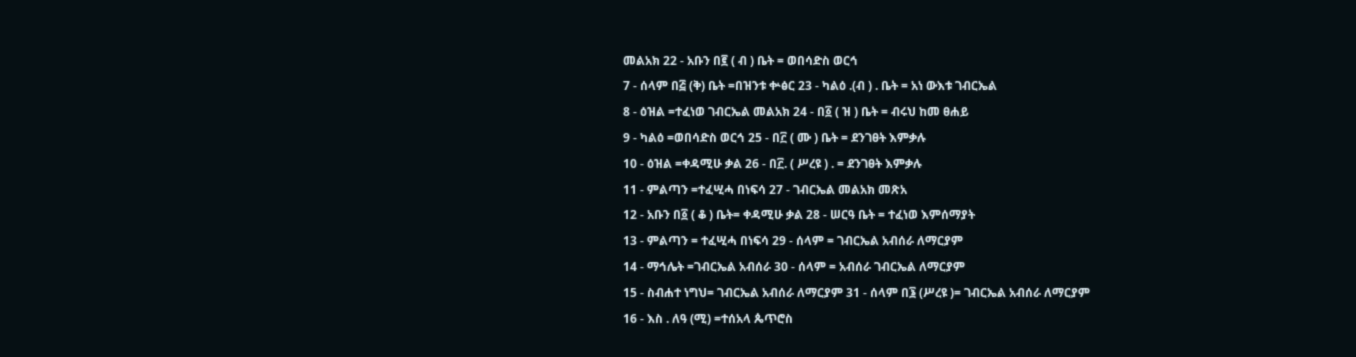መልአክ 22 - አቡን በ፪ ( ብ ) ቤት = ወበሳድስ ወርኅ
7 - ሰላም በ፭ (ቅ) ቤት =በዝንቱ ቍፅር 23 - ካልዕ .(ብ ) . ቤት = አነ ውእቱ ገብርኤል
8 - ዕዝል =ተፈነወ ገብርኤል መልአክ 24 - በ፩ ( ዝ ) ቤት = ብሩህ ከመ ፀሐይ
9 - ካልዕ =ወበሳድስ ወርኅ 25 - በ፫ ( ሙ ) ቤት = ደንገፀት እምቃሉ
10 - ዕዝል =ቀዳሚሁ ቃል 26 - በ፫. ( ሥረዩ ) . = ደንገፀት እምቃሉ
11 - ምልጣን =ተፈሢሓ በነፍሳ 27 - ገብርኤል መልአክ መጽአ
12 - አቡን በ፩ ( ቆ ) ቤት= ቀዳሚሁ ቃል 28 - ሠርዓ ቤት = ተፈነወ እምሰማያት
13 - ምልጣን = ተፈሢሓ በነፍሳ 29 - ሰላም = ገብርኤል አብሰራ ለማርያም
14 - ማኅሌት =ገብርኤል አብሰራ 30 - ሰላም = አብሰራ ገብርኤል ለማርያም
15 - ስብሐተ ነግህ= ገብርኤል አብሰራ ለማርያም 31 - ሰላም በ፮ (ሥረዩ )= ገብርኤል አብሰራ ለማርያም
16 - እስ . ለዓ (ሚ) =ተሰአላ ጴጥሮስ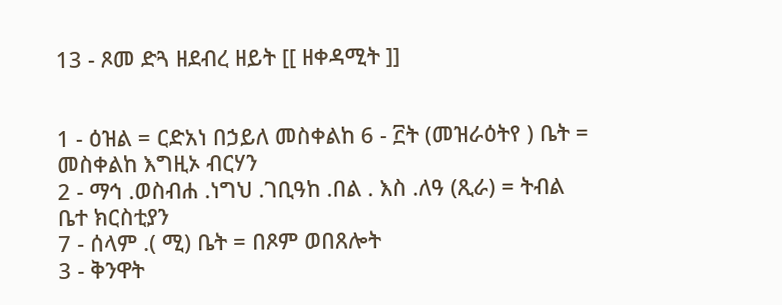13 - ጾመ ድጓ ዘደብረ ዘይት [[ ዘቀዳሚት ]]


1 - ዕዝል = ርድአነ በኃይለ መስቀልከ 6 - ፫ት (መዝራዕትየ ) ቤት = መስቀልከ እግዚኦ ብርሃን
2 - ማኅ .ወስብሐ .ነግህ .ገቢዓከ .በል . እስ .ለዓ (ጺራ) = ትብል ቤተ ክርስቲያን
7 - ሰላም .( ሚ) ቤት = በጾም ወበጸሎት
3 - ቅንዋት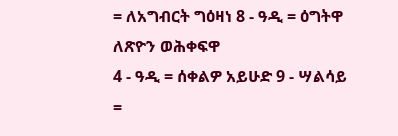= ለአግብርት ግዕዛነ 8 - ዓዲ = ዕግትዋ ለጽዮን ወሕቀፍዋ
4 - ዓዲ = ሰቀልዎ አይሁድ 9 - ሣልሳይ =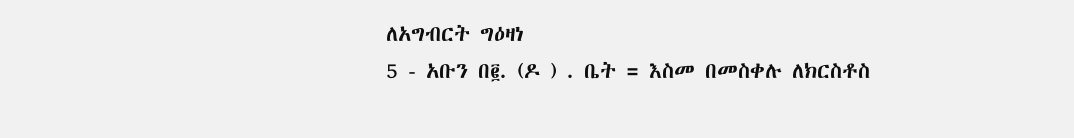ለአግብርት ግዕዛነ
5 - አቡን በ፪. (ዶ ) . ቤት = እስመ በመስቀሉ ለክርስቶስ